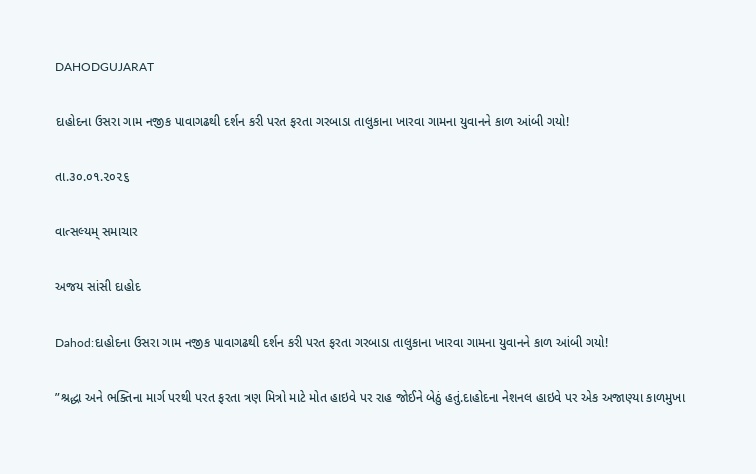DAHODGUJARAT

દાહોદના ઉસરા ગામ નજીક પાવાગઢથી દર્શન કરી પરત ફરતા ગરબાડા તાલુકાના ખારવા ગામના યુવાનને કાળ આંબી ગયો!

તા.૩૦.૦૧.૨૦૨૬

વાત્સલ્યમ્ સમાચાર

અજય સાંસી દાહોદ

Dahod:દાહોદના ઉસરા ગામ નજીક પાવાગઢથી દર્શન કરી પરત ફરતા ગરબાડા તાલુકાના ખારવા ગામના યુવાનને કાળ આંબી ગયો!

”શ્રદ્ધા અને ભક્તિના માર્ગ પરથી પરત ફરતા ત્રણ મિત્રો માટે મોત હાઇવે પર રાહ જોઈને બેઠું હતું.દાહોદના નેશનલ હાઇવે પર એક અજાણ્યા કાળમુખા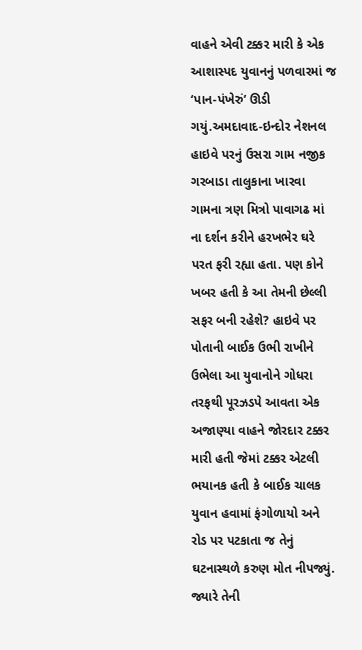વાહને એવી ટક્કર મારી કે એક આશાસ્પદ યુવાનનું પળવારમાં જ ‘પાન-પંખેરું’ ઊડી ગયું.અમદાવાદ-ઇન્દોર નેશનલ હાઇવે પરનું ઉસરા ગામ નજીક ગરબાડા તાલુકાના ખારવા ગામના ત્રણ મિત્રો પાવાગઢ માં ના દર્શન કરીને હરખભેર ઘરે પરત ફરી રહ્યા હતા. પણ કોને ખબર હતી કે આ તેમની છેલ્લી સફર બની રહેશે? હાઇવે પર પોતાની બાઈક ઉભી રાખીને ઉભેલા આ યુવાનોને ગોધરા તરફથી પૂરઝડપે આવતા એક અજાણ્યા વાહને જોરદાર ટક્કર મારી હતી જેમાં ટક્કર એટલી ભયાનક હતી કે બાઈક ચાલક યુવાન હવામાં ફંગોળાયો અને રોડ પર પટકાતા જ તેનું ઘટનાસ્થળે કરુણ મોત નીપજ્યું. જ્યારે તેની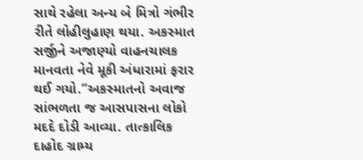સાથે રહેલા અન્ય બે મિત્રો ગંભીર રીતે લોહીલુહાણ થયા. અકસ્માત સર્જીને અજાણ્યો વાહનચાલક માનવતા નેવે મૂકી અંધારામાં ફરાર થઈ ગયો.”અકસ્માતનો અવાજ સાંભળતા જ આસપાસના લોકો મદદે દોડી આવ્યા. તાત્કાલિક દાહોદ ગ્રામ્ય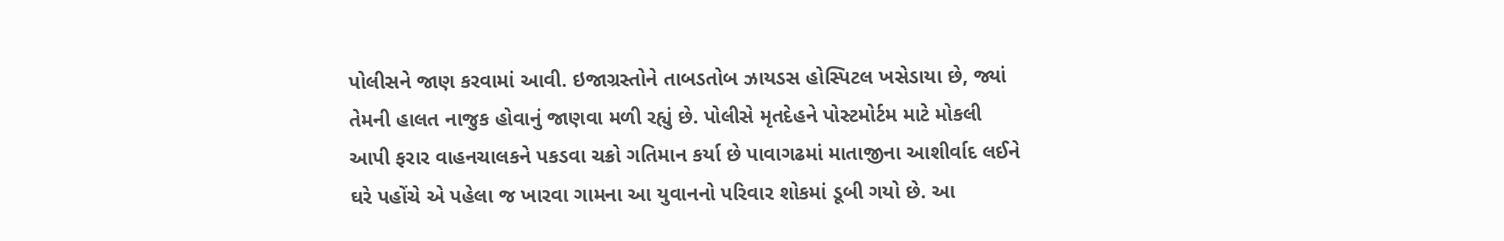પોલીસને જાણ કરવામાં આવી. ઇજાગ્રસ્તોને તાબડતોબ ઝાયડસ હોસ્પિટલ ખસેડાયા છે, જ્યાં તેમની હાલત નાજુક હોવાનું જાણવા મળી રહ્યું છે. પોલીસે મૃતદેહને પોસ્ટમોર્ટમ માટે મોકલી આપી ફરાર વાહનચાલકને પકડવા ચક્રો ગતિમાન કર્યા છે પાવાગઢમાં માતાજીના આશીર્વાદ લઈને ઘરે પહોંચે એ પહેલા જ ખારવા ગામના આ યુવાનનો પરિવાર શોકમાં ડૂબી ગયો છે. આ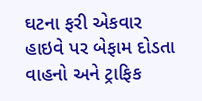ઘટના ફરી એકવાર હાઇવે પર બેફામ દોડતા વાહનો અને ટ્રાફિક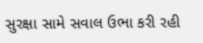સુરક્ષા સામે સવાલ ઉભા કરી રહી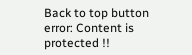Back to top button
error: Content is protected !!